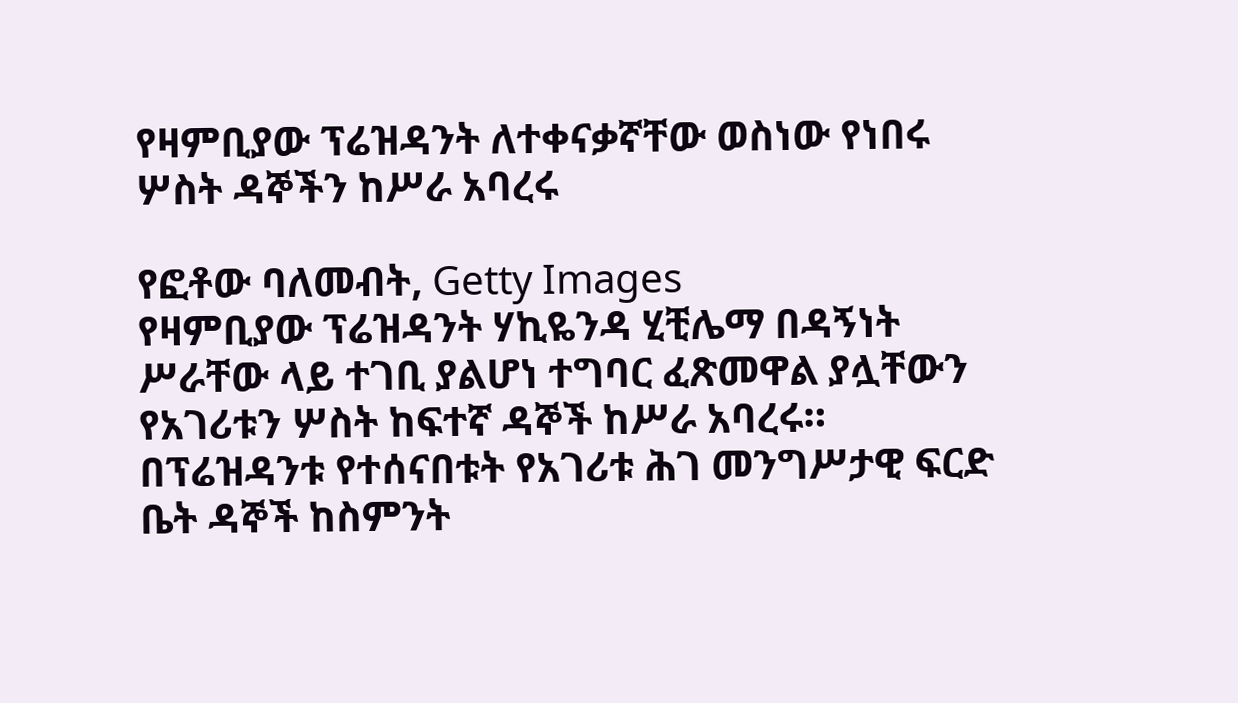የዛምቢያው ፕሬዝዳንት ለተቀናቃኛቸው ወስነው የነበሩ ሦስት ዳኞችን ከሥራ አባረሩ

የፎቶው ባለመብት, Getty Images
የዛምቢያው ፕሬዝዳንት ሃኪዬንዳ ሂቺሌማ በዳኝነት ሥራቸው ላይ ተገቢ ያልሆነ ተግባር ፈጽመዋል ያሏቸውን የአገሪቱን ሦስት ከፍተኛ ዳኞች ከሥራ አባረሩ።
በፕሬዝዳንቱ የተሰናበቱት የአገሪቱ ሕገ መንግሥታዊ ፍርድ ቤት ዳኞች ከስምንት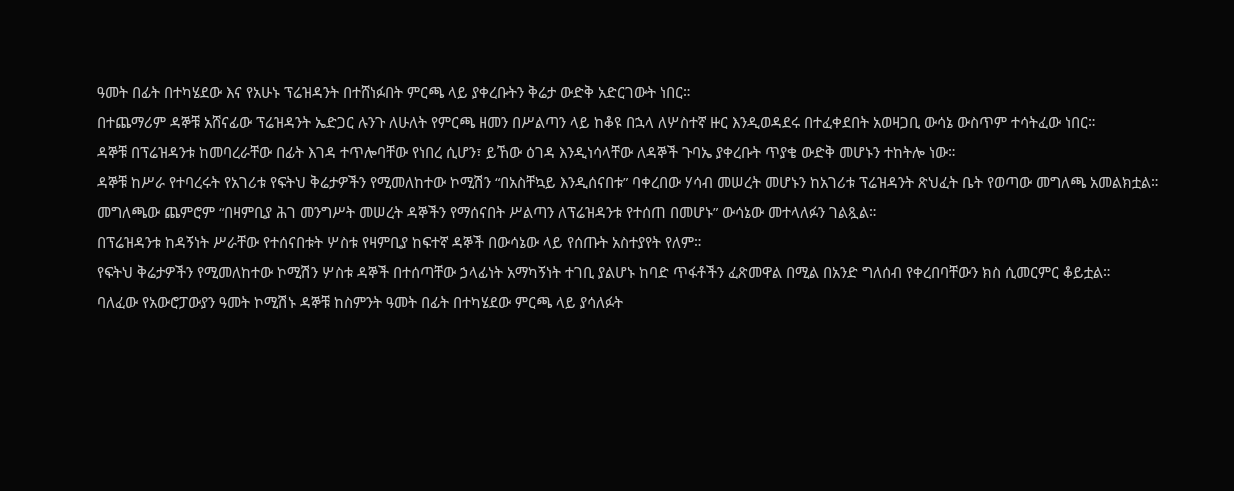ዓመት በፊት በተካሄደው እና የአሁኑ ፕሬዝዳንት በተሸነፉበት ምርጫ ላይ ያቀረቡትን ቅሬታ ውድቅ አድርገውት ነበር።
በተጨማሪም ዳኞቹ አሸናፊው ፕሬዝዳንት ኤድጋር ሉንጉ ለሁለት የምርጫ ዘመን በሥልጣን ላይ ከቆዩ በኋላ ለሦስተኛ ዙር እንዲወዳደሩ በተፈቀደበት አወዛጋቢ ውሳኔ ውስጥም ተሳትፈው ነበር።
ዳኞቹ በፕሬዝዳንቱ ከመባረራቸው በፊት እገዳ ተጥሎባቸው የነበረ ሲሆን፣ ይኸው ዕገዳ እንዲነሳላቸው ለዳኞች ጉባኤ ያቀረቡት ጥያቄ ውድቅ መሆኑን ተከትሎ ነው።
ዳኞቹ ከሥራ የተባረሩት የአገሪቱ የፍትህ ቅሬታዎችን የሚመለከተው ኮሚሽን “በአስቸኳይ እንዲሰናበቱ” ባቀረበው ሃሳብ መሠረት መሆኑን ከአገሪቱ ፕሬዝዳንት ጽህፈት ቤት የወጣው መግለጫ አመልክቷል።
መግለጫው ጨምሮም “በዛምቢያ ሕገ መንግሥት መሠረት ዳኞችን የማሰናበት ሥልጣን ለፕሬዝዳንቱ የተሰጠ በመሆኑ” ውሳኔው መተላለፉን ገልጿል።
በፕሬዝዳንቱ ከዳኝነት ሥራቸው የተሰናበቱት ሦስቱ የዛምቢያ ከፍተኛ ዳኞች በውሳኔው ላይ የሰጡት አስተያየት የለም።
የፍትህ ቅሬታዎችን የሚመለከተው ኮሚሽን ሦስቱ ዳኞች በተሰጣቸው ኃላፊነት አማካኝነት ተገቢ ያልሆኑ ከባድ ጥፋቶችን ፈጽመዋል በሚል በአንድ ግለሰብ የቀረበባቸውን ክስ ሲመርምር ቆይቷል።
ባለፈው የአውሮፓውያን ዓመት ኮሚሽኑ ዳኞቹ ከስምንት ዓመት በፊት በተካሄደው ምርጫ ላይ ያሳለፉት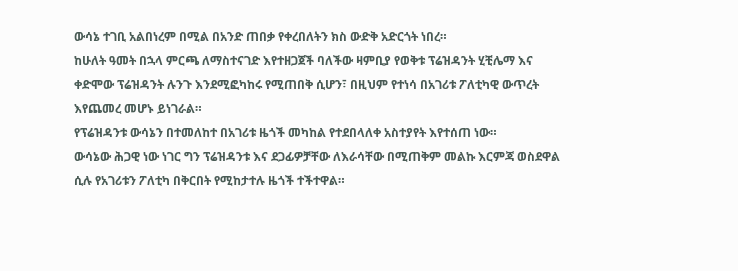ውሳኔ ተገቢ አልበነረም በሚል በአንድ ጠበቃ የቀረበለትን ክስ ውድቅ አድርጎት ነበረ።
ከሁለት ዓመት በኋላ ምርጫ ለማስተናገድ እየተዘጋጀች ባለችው ዛምቢያ የወቅቱ ፕሬዝዳንት ሂቺሌማ እና ቀድሞው ፕሬዝዳንት ሉንጉ እንደሚፎካከሩ የሚጠበቅ ሲሆን፣ በዚህም የተነሳ በአገሪቱ ፖለቲካዊ ውጥረት እየጨመረ መሆኑ ይነገራል።
የፕሬዝዳንቱ ውሳኔን በተመለከተ በአገሪቱ ዜጎች መካከል የተደበላለቀ አስተያየት እየተሰጠ ነው።
ውሳኔው ሕጋዊ ነው ነገር ግን ፕሬዝዳንቱ እና ደጋፊዎቻቸው ለእራሳቸው በሚጠቅም መልኩ እርምጃ ወስደዋል ሲሉ የአገሪቱን ፖለቲካ በቅርበት የሚከታተሉ ዜጎች ተችተዋል።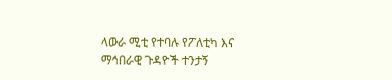ላውራ ሚቲ የተባሉ የፖለቲካ እና ማኅበራዊ ጉዳዮች ተንታኝ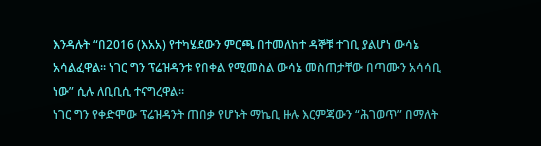እንዳሉት “በ2016 (እአአ) የተካሄደውን ምርጫ በተመለከተ ዳኞቹ ተገቢ ያልሆነ ውሳኔ አሳልፈዋል። ነገር ግን ፕሬዝዳንቱ የበቀል የሚመስል ውሳኔ መስጠታቸው በጣሙን አሳሳቢ ነው” ሲሉ ለቢቢሲ ተናግረዋል።
ነገር ግን የቀድሞው ፕሬዝዳንት ጠበቃ የሆኑት ማኬቢ ዙሉ እርምጃውን “ሕገወጥ” በማለት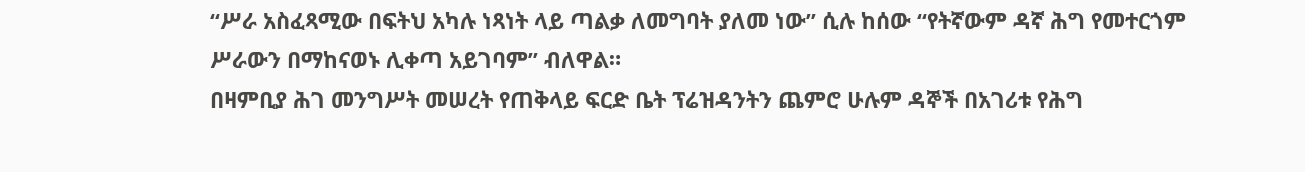“ሥራ አስፈጻሚው በፍትህ አካሉ ነጻነት ላይ ጣልቃ ለመግባት ያለመ ነው” ሲሉ ከሰው “የትኛውም ዳኛ ሕግ የመተርጎም ሥራውን በማከናወኑ ሊቀጣ አይገባም” ብለዋል።
በዛምቢያ ሕገ መንግሥት መሠረት የጠቅላይ ፍርድ ቤት ፕሬዝዳንትን ጨምሮ ሁሉም ዳኞች በአገሪቱ የሕግ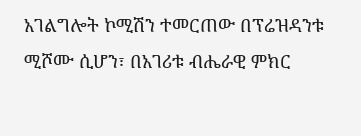አገልግሎት ኮሚሽን ተመርጠው በፕሬዝዳንቱ ሚሾሙ ሲሆን፣ በአገሪቱ ብሔራዊ ምክር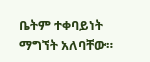ቤትም ተቀባይነት ማግኘት አለባቸው።